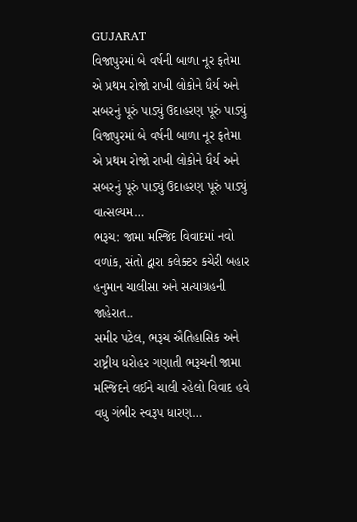GUJARAT
વિજાપુરમાં બે વર્ષની બાળા નૂર ફતેમા એ પ્રથમ રોજો રાખી લોકોને ધૈર્ય અને સબરનું પૂરું પાડ્યું ઉદાહરણ પૂરું પાડ્યું
વિજાપુરમાં બે વર્ષની બાળા નૂર ફતેમા એ પ્રથમ રોજો રાખી લોકોને ધૈર્ય અને સબરનું પૂરું પાડ્યું ઉદાહરણ પૂરું પાડ્યું વાત્સલ્યમ…
ભરૂચ: જામા મસ્જિદ વિવાદમાં નવો વળાંક, સંતો દ્વારા કલેક્ટર કચેરી બહાર હનુમાન ચાલીસા અને સત્યાગ્રહની જાહેરાત..
સમીર પટેલ, ભરૂચ ઐતિહાસિક અને રાષ્ટ્રીય ધરોહર ગણાતી ભરૂચની જામા મસ્જિદને લઈને ચાલી રહેલો વિવાદ હવે વધુ ગંભીર સ્વરૂપ ધારણ…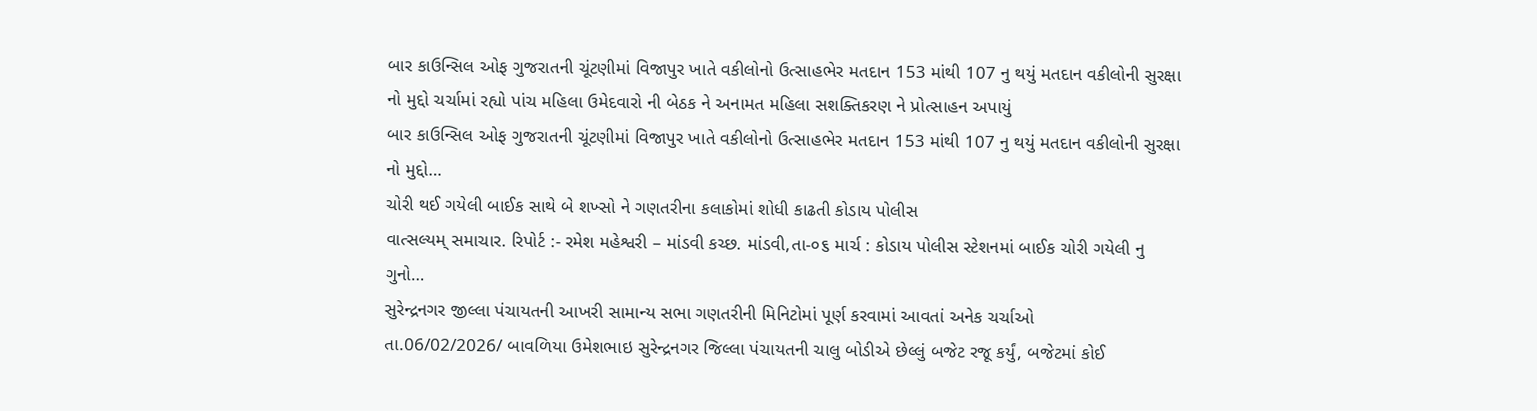બાર કાઉન્સિલ ઓફ ગુજરાતની ચૂંટણીમાં વિજાપુર ખાતે વકીલોનો ઉત્સાહભેર મતદાન 153 માંથી 107 નુ થયું મતદાન વકીલોની સુરક્ષા નો મુદ્દો ચર્ચામાં રહ્યો પાંચ મહિલા ઉમેદવારો ની બેઠક ને અનામત મહિલા સશક્તિકરણ ને પ્રોત્સાહન અપાયું
બાર કાઉન્સિલ ઓફ ગુજરાતની ચૂંટણીમાં વિજાપુર ખાતે વકીલોનો ઉત્સાહભેર મતદાન 153 માંથી 107 નુ થયું મતદાન વકીલોની સુરક્ષા નો મુદ્દો…
ચોરી થઈ ગયેલી બાઈક સાથે બે શખ્સો ને ગણતરીના કલાકોમાં શોધી કાઢતી કોડાય પોલીસ
વાત્સલ્યમ્ સમાચાર. રિપોર્ટ :- રમેશ મહેશ્વરી – માંડવી કચ્છ. માંડવી,તા-૦૬ માર્ચ : કોડાય પોલીસ સ્ટેશનમાં બાઈક ચોરી ગયેલી નુ ગુનો…
સુરેન્દ્રનગર જીલ્લા પંચાયતની આખરી સામાન્ય સભા ગણતરીની મિનિટોમાં પૂર્ણ કરવામાં આવતાં અનેક ચર્ચાઓ
તા.06/02/2026/ બાવળિયા ઉમેશભાઇ સુરેન્દ્રનગર જિલ્લા પંચાયતની ચાલુ બોડીએ છેલ્લું બજેટ રજૂ કર્યું, બજેટમાં કોઈ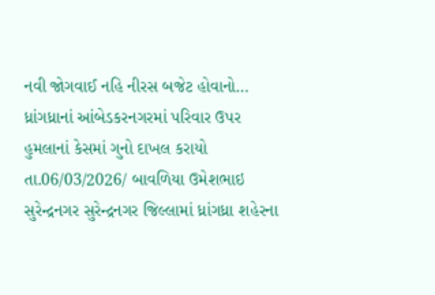નવી જોગવાઈ નહિ નીરસ બજેટ હોવાનો…
ધ્રાંગધ્રાનાં આંબેડકરનગરમાં પરિવાર ઉપર હુમલાનાં કેસમાં ગુનો દાખલ કરાયો
તા.06/03/2026/ બાવળિયા ઉમેશભાઇ સુરેન્દ્રનગર સુરેન્દ્રનગર જિલ્લામાં ધ્રાંગધ્રા શહેરના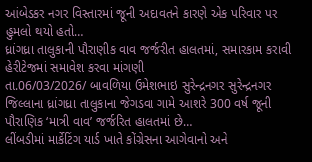આંબેડકર નગર વિસ્તારમાં જૂની અદાવતને કારણે એક પરિવાર પર હુમલો થયો હતો…
ધ્રાંગધ્રા તાલુકાની પૌરાણીક વાવ જર્જરીત હાલતમાં, સમારકામ કરાવી હેરીટેજમાં સમાવેશ કરવા માંગણી
તા.06/03/2026/ બાવળિયા ઉમેશભાઇ સુરેન્દ્રનગર સુરેન્દ્રનગર જિલ્લાના ધ્રાંગધ્રા તાલુકાના જેગડવા ગામે આશરે 300 વર્ષ જૂની પૌરાણિક ‘માત્રી વાવ’ જર્જરિત હાલતમાં છે…
લીંબડીમાં માર્કેટિંગ યાર્ડ ખાતે કોંગ્રેસના આગેવાનો અને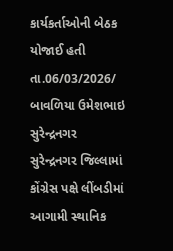કાર્યકર્તાઓની બેઠક યોજાઈ હતી
તા.06/03/2026/ બાવળિયા ઉમેશભાઇ સુરેન્દ્રનગર સુરેન્દ્રનગર જિલ્લામાં કોંગ્રેસ પક્ષે લીંબડીમાં આગામી સ્થાનિક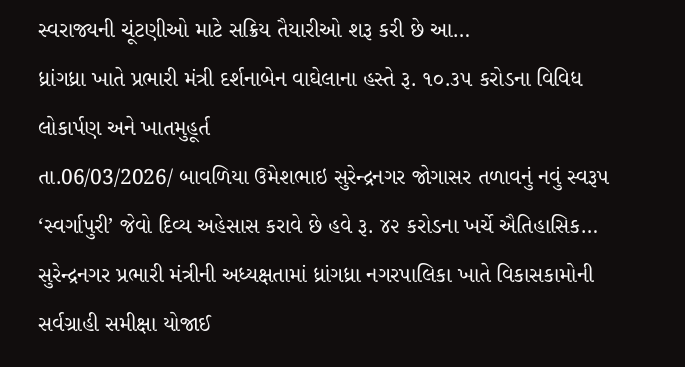સ્વરાજ્યની ચૂંટણીઓ માટે સક્રિય તૈયારીઓ શરૂ કરી છે આ…
ધ્રાંગધ્રા ખાતે પ્રભારી મંત્રી દર્શનાબેન વાઘેલાના હસ્તે રૂ. ૧૦.૩૫ કરોડના વિવિધ લોકાર્પણ અને ખાતમુહૂર્ત
તા.06/03/2026/ બાવળિયા ઉમેશભાઇ સુરેન્દ્રનગર જોગાસર તળાવનું નવું સ્વરૂપ ‘સ્વર્ગાપુરી’ જેવો દિવ્ય અહેસાસ કરાવે છે હવે રૂ. ૪૨ કરોડના ખર્ચે ઐતિહાસિક…
સુરેન્દ્રનગર પ્રભારી મંત્રીની અધ્યક્ષતામાં ધ્રાંગધ્રા નગરપાલિકા ખાતે વિકાસકામોની સર્વગ્રાહી સમીક્ષા યોજાઈ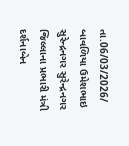તા.06/03/2026/ બાવળિયા ઉમેશભાઇ સુરેન્દ્રનગર સુરેન્દ્રનગર જિલ્લાના પ્રભારી મંત્રી દર્શનાબેન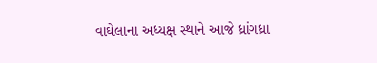વાઘેલાના અધ્યક્ષ સ્થાને આજે ધ્રાંગધ્રા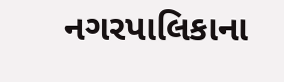નગરપાલિકાના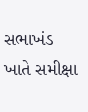સભાખંડ ખાતે સમીક્ષા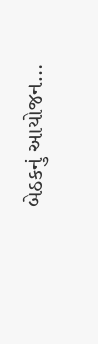બેઠકનું આયોજન…